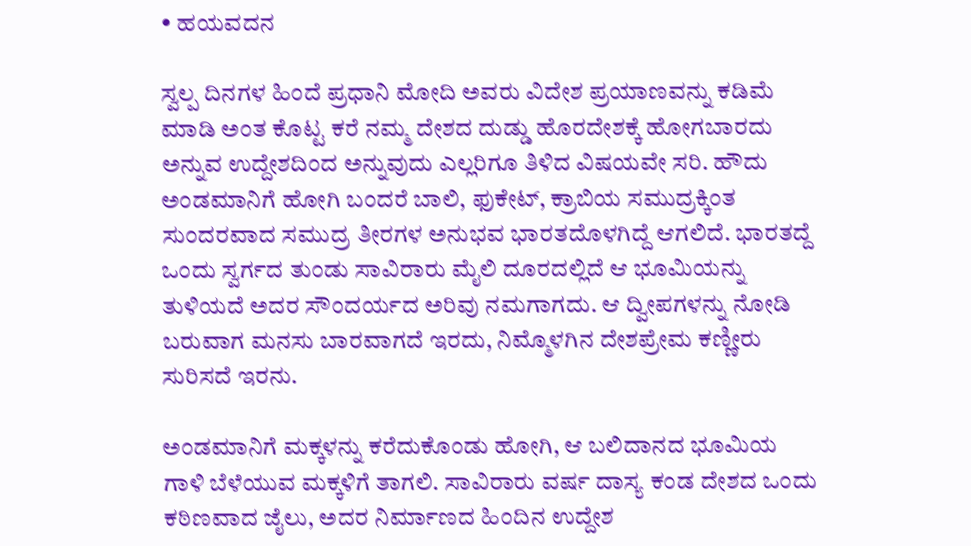• ಹಯವದನ

ಸ್ವಲ್ಪ ದಿನಗಳ ಹಿಂದೆ ಪ್ರಧಾನಿ ಮೋದಿ ಅವರು ವಿದೇಶ ಪ್ರಯಾಣವನ್ನು ಕಡಿಮೆ ಮಾಡಿ ಅಂತ ಕೊಟ್ಟ ಕರೆ ನಮ್ಮ ದೇಶದ ದುಡ್ಡು ಹೊರದೇಶಕ್ಕೆ ಹೋಗಬಾರದು ಅನ್ನುವ ಉದ್ದೇಶದಿಂದ ಅನ್ನುವುದು ಎಲ್ಲರಿಗೂ ತಿಳಿದ ವಿಷಯವೇ ಸರಿ. ಹೌದು ಅಂಡಮಾನಿಗೆ ಹೋಗಿ ಬಂದರೆ ಬಾಲಿ, ಫುಕೇಟ್‌, ಕ್ರಾಬಿಯ ಸಮುದ್ರಕ್ಕಿಂತ ಸುಂದರವಾದ ಸಮುದ್ರ ತೀರಗಳ ಅನುಭವ ಭಾರತದೊಳಗಿದ್ದೆ ಆಗಲಿದೆ. ಭಾರತದ್ದೆ ಒಂದು ಸ್ವರ್ಗದ ತುಂಡು ಸಾವಿರಾರು ಮೈಲಿ ದೂರದಲ್ಲಿದೆ ಆ ಭೂಮಿಯನ್ನು ತುಳಿಯದೆ ಅದರ ಸೌಂದರ್ಯದ ಅರಿವು ನಮಗಾಗದು. ಆ ದ್ವೀಪಗಳನ್ನು ನೋಡಿ ಬರುವಾಗ ಮನಸು ಬಾರವಾಗದೆ ಇರದು, ನಿಮ್ಮೊಳಗಿನ ದೇಶಪ್ರೇಮ ಕಣ್ಣೀರು ಸುರಿಸದೆ ಇರನು.

ಅಂಡಮಾನಿಗೆ ಮಕ್ಕಳನ್ನು ಕರೆದುಕೊಂಡು ಹೋಗಿ, ಆ ಬಲಿದಾನದ ಭೂಮಿಯ ಗಾಳಿ ಬೆಳೆಯುವ ಮಕ್ಕಳಿಗೆ ತಾಗಲಿ. ಸಾವಿರಾರು ವರ್ಷ ದಾಸ್ಯ ಕಂಡ ದೇಶದ ಒಂದು ಕಠಿಣವಾದ ಜೈಲು, ಅದರ ನಿರ್ಮಾಣದ ಹಿಂದಿನ ಉದ್ದೇಶ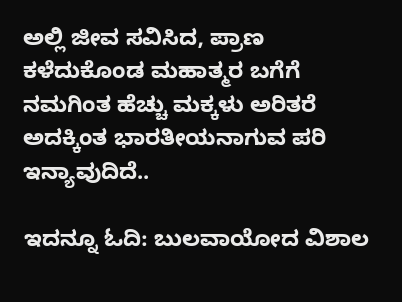ಅಲ್ಲಿ ಜೀವ ಸವಿಸಿದ, ಪ್ರಾಣ ಕಳೆದುಕೊಂಡ ಮಹಾತ್ಮರ ಬಗೆಗೆ ನಮಗಿಂತ ಹೆಚ್ಚು ಮಕ್ಕಳು ಅರಿತರೆ ಅದಕ್ಕಿಂತ ಭಾರತೀಯನಾಗುವ ಪರಿ ಇನ್ಯಾವುದಿದೆ..

ಇದನ್ನೂ ಓದಿ: ಬುಲವಾಯೋದ ವಿಶಾಲ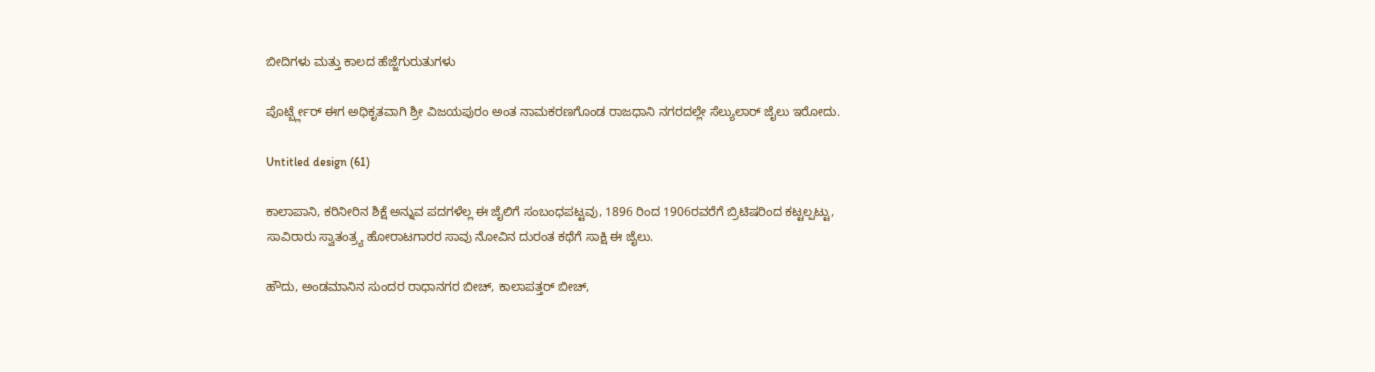ಬೀದಿಗಳು ಮತ್ತು ಕಾಲದ ಹೆಜ್ಜೆಗುರುತುಗಳು

ಪೊರ್ಟ್ಬ್ಲೇರ್‌ ಈಗ ಅಧಿಕೃತವಾಗಿ ಶ್ರೀ ವಿಜಯಪುರಂ ಅಂತ ನಾಮಕರಣಗೊಂಡ ರಾಜಧಾನಿ ನಗರದಲ್ಲೇ ಸೆಲ್ಯುಲಾರ್‌ ಜೈಲು ಇರೋದು.

Untitled design (61)

ಕಾಲಾಪಾನಿ, ಕರಿನೀರಿನ ಶಿಕ್ಷೆ ಅನ್ನುವ ಪದಗಳೆಲ್ಲ ಈ ಜೈಲಿಗೆ ಸಂಬಂಧಪಟ್ಟವು, 1896 ರಿಂದ 1906ರವರೆಗೆ ಬ್ರಿಟಿಷರಿಂದ ಕಟ್ಟಲ್ಪಟ್ಟು, ಸಾವಿರಾರು ಸ್ವಾತಂತ್ರ್ಯ ಹೋರಾಟಗಾರರ ಸಾವು ನೋವಿನ ದುರಂತ ಕಥೆಗೆ ಸಾಕ್ಷಿ ಈ ಜೈಲು.

ಹೌದು, ಅಂಡಮಾನಿನ ಸುಂದರ ರಾಧಾನಗರ ಬೀಚ್‌, ಕಾಲಾಪತ್ತರ್‌ ಬೀಚ್‌,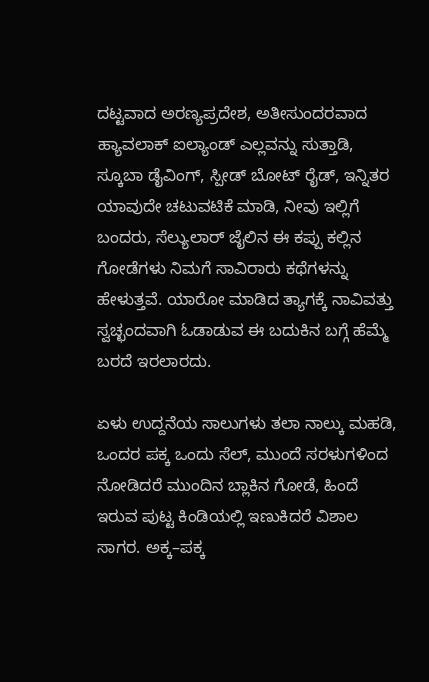ದಟ್ಟವಾದ ಅರಣ್ಯಪ್ರದೇಶ, ಅತೀಸುಂದರವಾದ ಹ್ಯಾವಲಾಕ್‌ ಐಲ್ಯಾಂಡ್‌ ಎಲ್ಲವನ್ನು ಸುತ್ತಾಡಿ, ಸ್ಕೂಬಾ ಡೈವಿಂಗ್‌, ಸ್ಪೀಡ್‌ ಬೋಟ್‌ ರೈಡ್‌, ಇನ್ನಿತರ ಯಾವುದೇ ಚಟುವಟಿಕೆ ಮಾಡಿ, ನೀವು ಇಲ್ಲಿಗೆ ಬಂದರು, ಸೆಲ್ಯುಲಾರ್‌ ಜೈಲಿನ ಈ ಕಪ್ಪು ಕಲ್ಲಿನ ಗೋಡೆಗಳು ನಿಮಗೆ ಸಾವಿರಾರು ಕಥೆಗಳನ್ನು ಹೇಳುತ್ತವೆ. ಯಾರೋ ಮಾಡಿದ ತ್ಯಾಗಕ್ಕೆ ನಾವಿವತ್ತು ಸ್ವಚ್ಛಂದವಾಗಿ ಓಡಾಡುವ ಈ ಬದುಕಿನ ಬಗ್ಗೆ ಹೆಮ್ಮೆ ಬರದೆ ಇರಲಾರದು.

ಏಳು ಉದ್ದನೆಯ ಸಾಲುಗಳು ತಲಾ ನಾಲ್ಕು ಮಹಡಿ, ಒಂದರ ಪಕ್ಕ ಒಂದು ಸೆಲ್‌, ಮುಂದೆ ಸರಳುಗಳಿಂದ ನೋಡಿದರೆ ಮುಂದಿನ ಬ್ಲಾಕಿನ ಗೋಡೆ, ಹಿಂದೆ ಇರುವ ಪುಟ್ಟ ಕಿಂಡಿಯಲ್ಲಿ ಇಣುಕಿದರೆ ವಿಶಾಲ ಸಾಗರ. ಅಕ್ಕ–ಪಕ್ಕ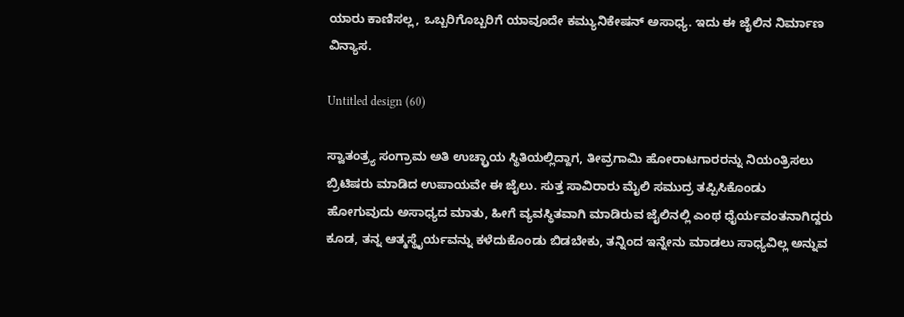ಯಾರು ಕಾಣಿಸಲ್ಲ, ಒಬ್ಬರಿಗೊಬ್ಬರಿಗೆ ಯಾವೂದೇ ಕಮ್ಯುನಿಕೇಷನ್‌ ಅಸಾಧ್ಯ. ಇದು ಈ ಜೈಲಿನ ನಿರ್ಮಾಣ ವಿನ್ಯಾಸ.

Untitled design (60)

ಸ್ವಾತಂತ್ರ್ಯ ಸಂಗ್ರಾಮ ಅತಿ ಉಚ್ಛ್ರಾಯ ಸ್ಥಿತಿಯಲ್ಲಿದ್ದಾಗ, ತೀವ್ರಗಾಮಿ ಹೋರಾಟಗಾರರನ್ನು ನಿಯಂತ್ರಿಸಲು ಬ್ರಿಟಿಷರು ಮಾಡಿದ ಉಪಾಯವೇ ಈ ಜೈಲು. ಸುತ್ತ ಸಾವಿರಾರು ಮೈಲಿ ಸಮುದ್ರ ತಪ್ಪಿಸಿಕೊಂಡು ಹೋಗುವುದು ಅಸಾಧ್ಯದ ಮಾತು, ಹೀಗೆ ವ್ಯವಸ್ಥಿತವಾಗಿ ಮಾಡಿರುವ ಜೈಲಿನಲ್ಲಿ ಎಂಥ ಧೈರ್ಯವಂತನಾಗಿದ್ದರು ಕೂಡ, ತನ್ನ ಆತ್ಮಸ್ಥೈರ್ಯವನ್ನು ಕಳೆದುಕೊಂಡು ಬಿಡಬೇಕು, ತನ್ನಿಂದ ಇನ್ನೇನು ಮಾಡಲು ಸಾಧ್ಯವಿಲ್ಲ ಅನ್ನುವ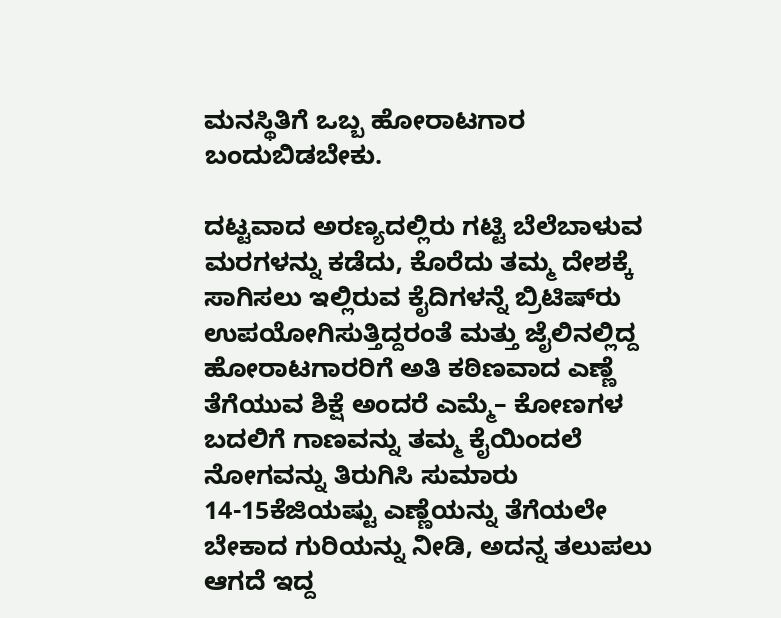ಮನಸ್ಥಿತಿಗೆ ಒಬ್ಬ ಹೋರಾಟಗಾರ ಬಂದುಬಿಡಬೇಕು.

ದಟ್ಟವಾದ ಅರಣ್ಯದಲ್ಲಿರು ಗಟ್ಟಿ ಬೆಲೆಬಾಳುವ ಮರಗಳನ್ನು ಕಡೆದು, ಕೊರೆದು ತಮ್ಮ ದೇಶಕ್ಕೆ ಸಾಗಿಸಲು ಇಲ್ಲಿರುವ ಕೈದಿಗಳನ್ನೆ ಬ್ರಿಟಿಷ್‌ರು ಉಪಯೋಗಿಸುತ್ತಿದ್ದರಂತೆ ಮತ್ತು ಜೈಲಿನಲ್ಲಿದ್ದ ಹೋರಾಟಗಾರರಿಗೆ ಅತಿ ಕಠಿಣವಾದ ಎಣ್ಣೆ ತೆಗೆಯುವ ಶಿಕ್ಷೆ ಅಂದರೆ ಎಮ್ಮೆ– ಕೋಣಗಳ ಬದಲಿಗೆ ಗಾಣವನ್ನು ತಮ್ಮ ಕೈಯಿಂದಲೆ ನೋಗವನ್ನು ತಿರುಗಿಸಿ ಸುಮಾರು 14-15ಕೆಜಿಯಷ್ಟು ಎಣ್ಣೆಯನ್ನು ತೆಗೆಯಲೇ ಬೇಕಾದ ಗುರಿಯನ್ನು ನೀಡಿ, ಅದನ್ನ ತಲುಪಲು ಆಗದೆ ಇದ್ದ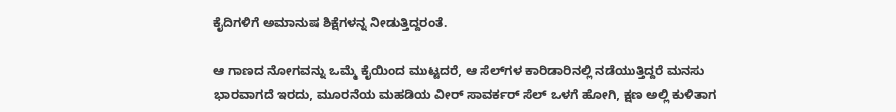ಕೈದಿಗಳಿಗೆ ಅಮಾನುಷ ಶಿಕ್ಷೆಗಳನ್ನ ನೀಡುತ್ತಿದ್ದರಂತೆ.

ಆ ಗಾಣದ ನೋಗವನ್ನು ಒಮ್ಮೆ ಕೈಯಿಂದ ಮುಟ್ಟದರೆ, ಆ ಸೆಲ್‌ಗಳ ಕಾರಿಡಾರಿನಲ್ಲಿ ನಡೆಯುತ್ತಿದ್ದರೆ ಮನಸು ಭಾರವಾಗದೆ ಇರದು, ಮೂರನೆಯ ಮಹಡಿಯ ವೀರ್‌ ಸಾವರ್ಕರ್‌ ಸೆಲ್‌ ಒಳಗೆ ಹೋಗಿ, ಕ್ಷಣ ಅಲ್ಲಿ ಕುಳಿತಾಗ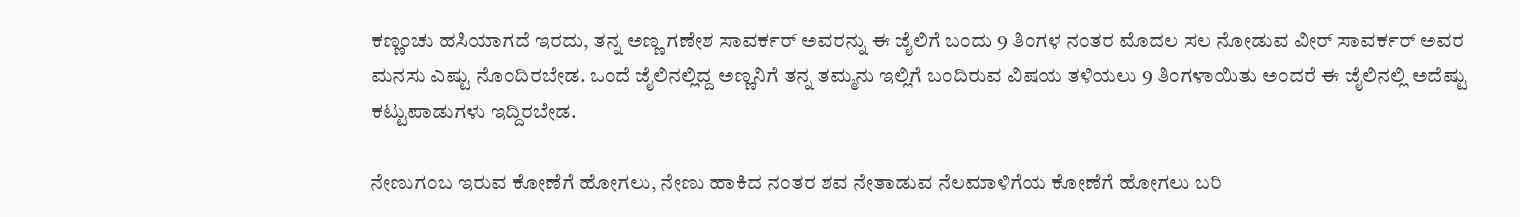ಕಣ್ಣಂಚು ಹಸಿಯಾಗದೆ ಇರದು, ತನ್ನ ಅಣ್ಣ ಗಣೇಶ ಸಾವರ್ಕರ್‌ ಅವರನ್ನು ಈ ಜೈಲಿಗೆ ಬಂದು 9 ತಿಂಗಳ ನಂತರ ಮೊದಲ ಸಲ ನೋಡುವ ವೀರ್‌ ಸಾವರ್ಕರ್‌ ಅವರ ಮನಸು ಎಷ್ಟು ನೊಂದಿರಬೇಡ. ಒಂದೆ ಜೈಲಿನಲ್ಲಿದ್ದ ಅಣ್ಣನಿಗೆ ತನ್ನ ತಮ್ಮನು ಇಲ್ಲಿಗೆ ಬಂದಿರುವ ವಿಷಯ ತಳಿಯಲು 9 ತಿಂಗಳಾಯಿತು ಅಂದರೆ ಈ ಜೈಲಿನಲ್ಲಿ ಅದೆಷ್ಟು ಕಟ್ಟುಪಾಡುಗಳು ಇದ್ದಿರಬೇಡ.

ನೇಣುಗಂಬ ಇರುವ ಕೋಣೆಗೆ ಹೋಗಲು, ನೇಣು ಹಾಕಿದ ನಂತರ ಶವ ನೇತಾಡುವ ನೆಲಮಾಳಿಗೆಯ ಕೋಣೆಗೆ ಹೋಗಲು ಬರಿ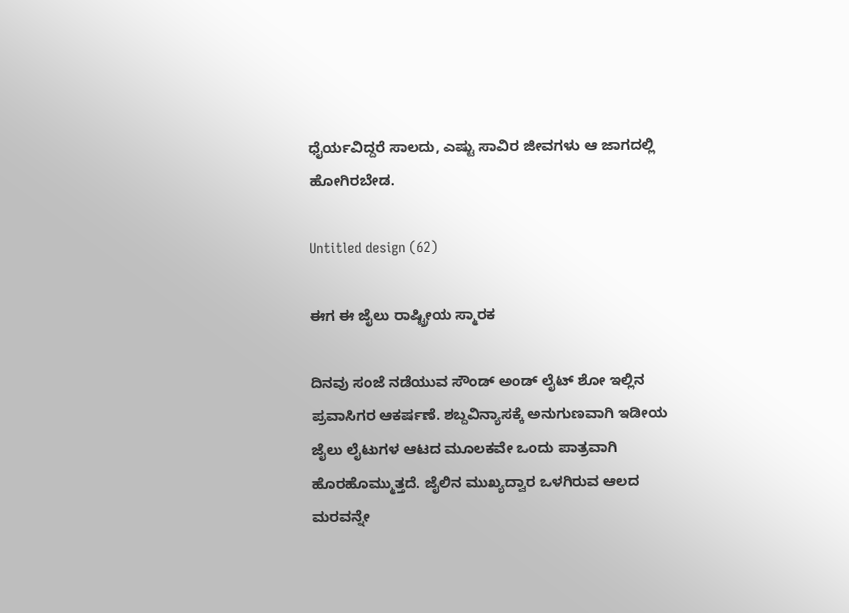ಧೈರ್ಯವಿದ್ದರೆ ಸಾಲದು, ಎಷ್ಟು ಸಾವಿರ ಜೀವಗಳು ಆ ಜಾಗದಲ್ಲಿ ಹೋಗಿರಬೇಡ.

Untitled design (62)

ಈಗ ಈ ಜೈಲು ರಾಷ್ಟ್ರೀಯ ಸ್ಮಾರಕ

ದಿನವು ಸಂಜೆ ನಡೆಯುವ ಸೌಂಡ್‌ ಅಂಡ್‌ ಲೈಟ್‌ ಶೋ ಇಲ್ಲಿನ ಪ್ರವಾಸಿಗರ ಆಕರ್ಷಣೆ. ಶಬ್ದವಿನ್ಯಾಸಕ್ಕೆ ಅನುಗುಣವಾಗಿ ಇಡೀಯ ಜೈಲು ಲೈಟುಗಳ ಆಟದ ಮೂಲಕವೇ ಒಂದು ಪಾತ್ರವಾಗಿ ಹೊರಹೊಮ್ಮುತ್ತದೆ. ಜೈಲಿನ ಮುಖ್ಯದ್ವಾರ ಒಳಗಿರುವ ಆಲದ ಮರವನ್ನೇ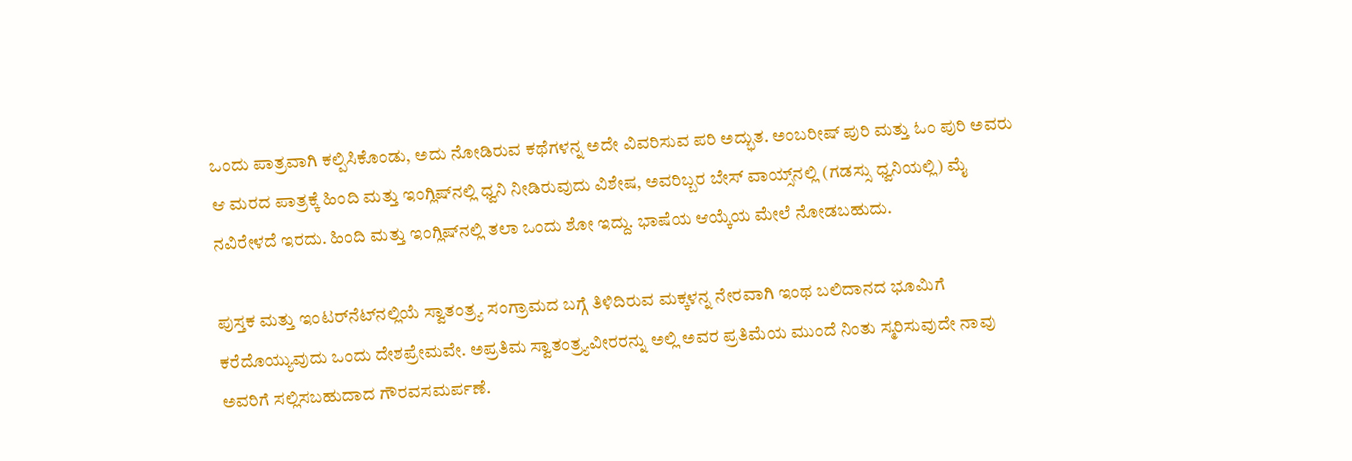ಒಂದು ಪಾತ್ರವಾಗಿ ಕಲ್ಪಿಸಿಕೊಂಡು, ಅದು ನೋಡಿರುವ ಕಥೆಗಳನ್ನ ಅದೇ ವಿವರಿಸುವ ಪರಿ ಅದ್ಭುತ. ಅಂಬರೀಷ್‌ ಪುರಿ ಮತ್ತು ಓಂ ಪುರಿ ಅವರು ಆ ಮರದ ಪಾತ್ರಕ್ಕೆ ಹಿಂದಿ ಮತ್ತು ಇಂಗ್ಲಿಷ್‌ನಲ್ಲಿ ಧ್ವನಿ ನೀಡಿರುವುದು ವಿಶೇಷ, ಅವರಿಬ್ಬರ ಬೇಸ್‌ ವಾಯ್ಸ್‌ನಲ್ಲಿ (ಗಡಸ್ಸು ಧ್ವನಿಯಲ್ಲಿ) ಮೈ ನವಿರೇಳದೆ ಇರದು. ಹಿಂದಿ ಮತ್ತು ಇಂಗ್ಲಿಷ್‌ನಲ್ಲಿ ತಲಾ ಒಂದು ಶೋ ಇದ್ದು. ಭಾಷೆಯ ಆಯ್ಕೆಯ ಮೇಲೆ ನೋಡಬಹುದು.

ಪುಸ್ತಕ ಮತ್ತು ಇಂಟರ್‌ನೆಟ್‌ನಲ್ಲಿಯೆ ಸ್ವಾತಂತ್ರ್ಯ ಸಂಗ್ರಾಮದ ಬಗ್ಗೆ ತಿಳಿದಿರುವ ಮಕ್ಕಳನ್ನ ನೇರವಾಗಿ ಇಂಥ ಬಲಿದಾನದ ಭೂಮಿಗೆ ಕರೆದೊಯ್ಯುವುದು ಒಂದು ದೇಶಪ್ರೇಮವೇ. ಅಪ್ರತಿಮ ಸ್ವಾತಂತ್ರ್ಯವೀರರನ್ನು ಅಲ್ಲಿ ಅವರ ಪ್ರತಿಮೆಯ ಮುಂದೆ ನಿಂತು ಸ್ಮರಿಸುವುದೇ ನಾವು ಅವರಿಗೆ ಸಲ್ಲಿಸಬಹುದಾದ ಗೌರವಸಮರ್ಪಣೆ.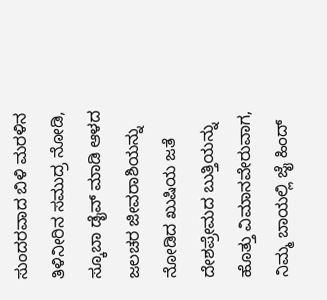ಸುಂದರವಾದ ಬಿಳಿ ಮರಳಿನ ತಿಳಿನೀರಿನ ಸಮುದ್ರ ನೋಡಿ, ಸ್ಕೂಬಾ ಡೈವ್‌ ಮಾಡಿ ಆಳದ ಜಲಚರ ಜೀವರಾಶಿಯನ್ನು ನೋಡಿದ ಖುಷಿಯ ಜತೆ ದೇಶಪ್ರೇಮದ ಬುತ್ತಿಯನ್ನು ಹೊತ್ತು ವಿಮಾನವೇರುವಾಗ, ನಿಮ್ಮ ಬಾಯಲ್ಲಿ ಜೈ ಹಿಂದ್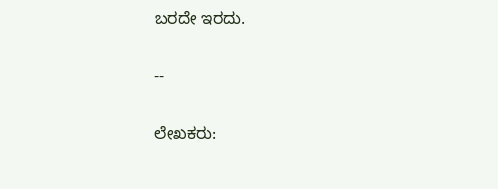ಬರದೇ ಇರದು.

--

ಲೇಖಕರು: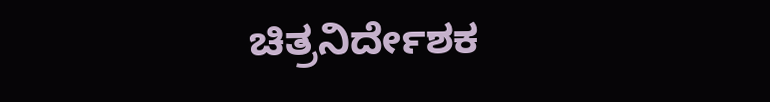ಚಿತ್ರನಿರ್ದೇಶಕ